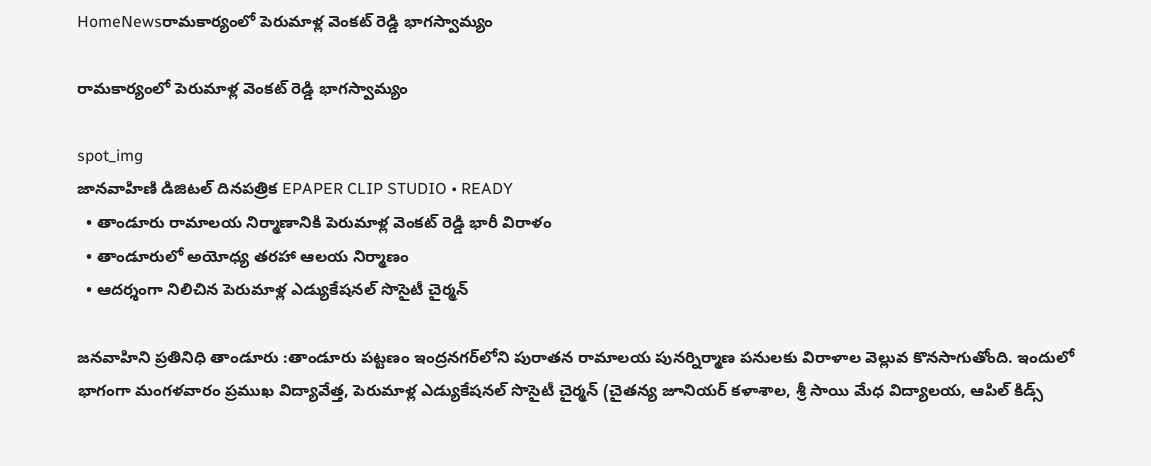HomeNewsరామకార్యంలో పెరుమాళ్ల వెంకట్ రెడ్డి భాగస్వామ్యం

రామకార్యంలో పెరుమాళ్ల వెంకట్ రెడ్డి భాగస్వామ్యం

spot_img
జానవాహిణి డిజిటల్ దినపత్రిక EPAPER CLIP STUDIO • READY
  • తాండూరు రామాలయ నిర్మాణానికి పెరుమాళ్ల వెంకట్ రెడ్డి భారీ విరాళం
  • తాండూరులో అయోధ్య తరహా ఆలయ నిర్మాణం
  • ఆదర్శంగా నిలిచిన పెరుమాళ్ల ఎడ్యుకేషనల్ సొసైటీ చైర్మన్

జనవాహిని ప్రతినిధి తాండూరు :తాండూరు పట్టణం ఇంద్రనగర్‌లోని పురాతన రామాలయ పునర్నిర్మాణ పనులకు విరాళాల వెల్లువ కొనసాగుతోంది. ఇందులో భాగంగా మంగళవారం ప్రముఖ విద్యావేత్త, పెరుమాళ్ల ఎడ్యుకేషనల్ సొసైటీ చైర్మన్ (చైతన్య జూనియర్ కళాశాల, శ్రీ సాయి మేధ విద్యాలయ, ఆపిల్ కిడ్స్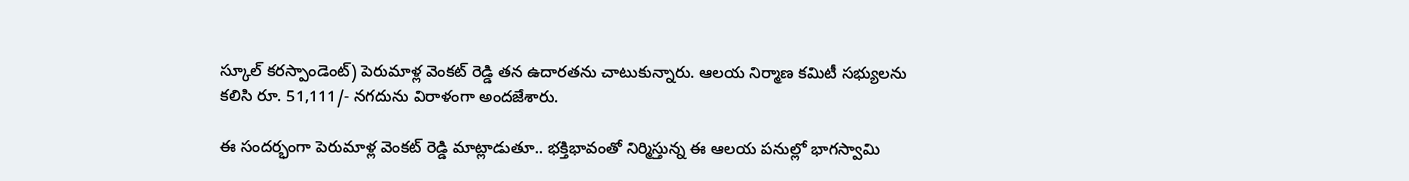స్కూల్ కరస్పాండెంట్) పెరుమాళ్ల వెంకట్ రెడ్డి తన ఉదారతను చాటుకున్నారు. ఆలయ నిర్మాణ కమిటీ సభ్యులను కలిసి రూ. 51,111/- నగదును విరాళంగా అందజేశారు.

ఈ సందర్భంగా పెరుమాళ్ల వెంకట్ రెడ్డి మాట్లాడుతూ.. భక్తిభావంతో నిర్మిస్తున్న ఈ ఆలయ పనుల్లో భాగస్వామి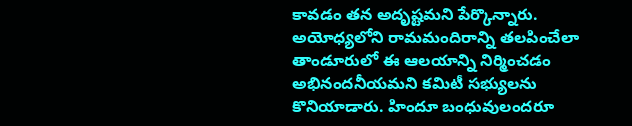కావడం తన అదృష్టమని పేర్కొన్నారు. అయోధ్యలోని రామమందిరాన్ని తలపించేలా తాండూరులో ఈ ఆలయాన్ని నిర్మించడం అభినందనీయమని కమిటీ సభ్యులను కొనియాడారు. హిందూ బంధువులందరూ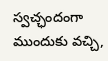స్వచ్ఛందంగా ముందుకు వచ్చి,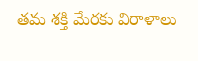తమ శక్తి మేరకు విరాళాలు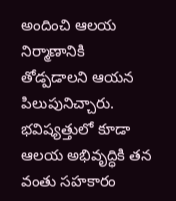అందించి ఆలయ నిర్మాణానికి తోడ్పడాలని ఆయన పిలుపునిచ్చారు. భవిష్యత్తులో కూడా ఆలయ అభివృద్ధికి తన వంతు సహకారం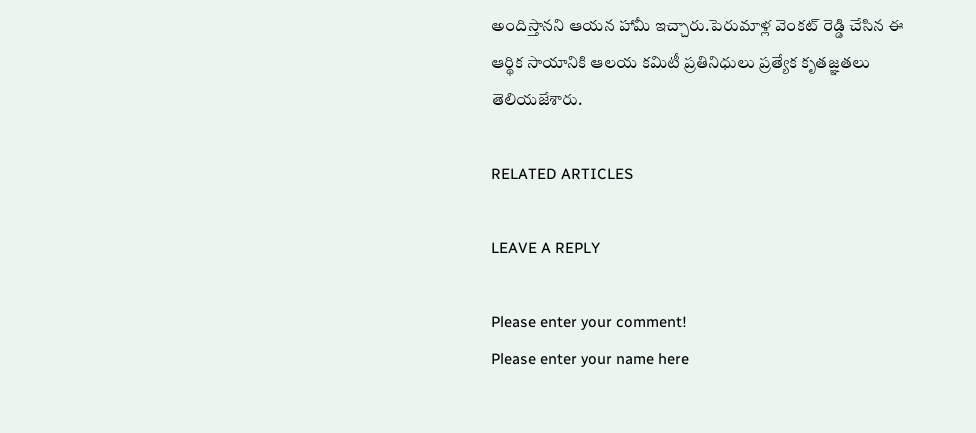అందిస్తానని ఆయన హామీ ఇచ్చారు.పెరుమాళ్ల వెంకట్ రెడ్డి చేసిన ఈ ఆర్థిక సాయానికి ఆలయ కమిటీ ప్రతినిధులు ప్రత్యేక కృతజ్ఞతలు తెలియజేశారు.

RELATED ARTICLES

LEAVE A REPLY

Please enter your comment!
Please enter your name here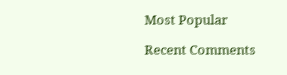Most Popular

Recent Comments